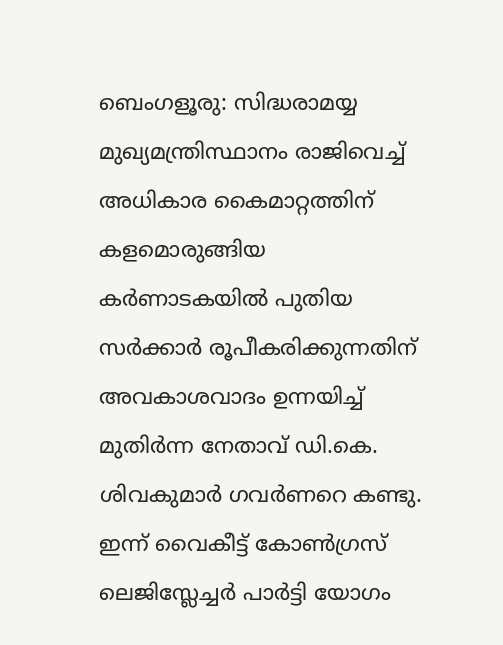ബെംഗളൂരു: സിദ്ധരാമയ്യ മുഖ്യമന്ത്രിസ്ഥാനം രാജിവെച്ച് അധികാര കൈമാറ്റത്തിന് കളമൊരുങ്ങിയ കർണാടകയിൽ പുതിയ സർക്കാർ രൂപീകരിക്കുന്നതിന് അവകാശവാദം ഉന്നയിച്ച് മുതിർന്ന നേതാവ് ഡി.കെ. ശിവകുമാർ ഗവർണറെ കണ്ടു. ഇന്ന് വൈകീട്ട് കോൺഗ്രസ് ലെജിസ്ലേച്ചർ പാർട്ടി യോഗം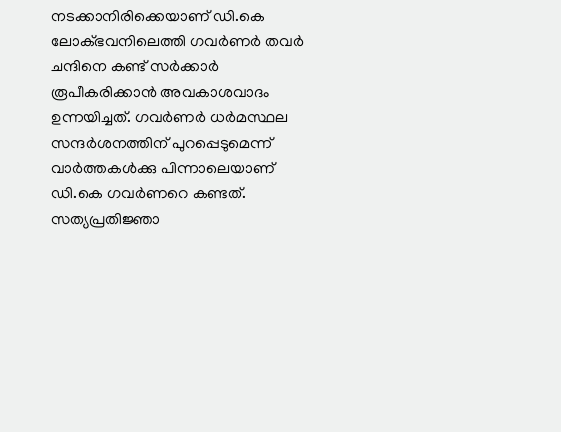നടക്കാനിരിക്കെയാണ് ഡി.കെ ലോക്ഭവനിലെത്തി ഗവർണർ തവർ ചന്ദിനെ കണ്ട് സർക്കാർ രൂപീകരിക്കാൻ അവകാശവാദം ഉന്നയിച്ചത്. ഗവർണർ ധർമസ്ഥല സന്ദർശനത്തിന് പുറപ്പെടുമെന്ന് വാർത്തകൾക്കു പിന്നാലെയാണ് ഡി.കെ ഗവർണറെ കണ്ടത്. സത്യപ്രതിജ്ഞാ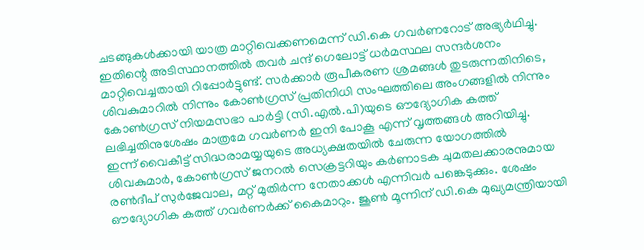ചടങ്ങുകൾക്കായി യാത്ര മാറ്റിവെക്കണമെന്ന് ഡി.കെ ഗവർണറോട് അഭ്യർഥിച്ചു. ഇതിന്റെ അടിസ്ഥാനത്തിൽ തവർ ചന്ദ് ഗെലോട്ട് ധർമസ്ഥല സന്ദർശനം മാറ്റിവെച്ചതായി റിപ്പോർട്ടുണ്ട്. സർക്കാർ രൂപീകരണ ശ്രമങ്ങൾ തുടരുന്നതിനിടെ, ശിവകുമാറിൽ നിന്നും കോൺഗ്രസ് പ്രതിനിധി സംഘത്തിലെ അംഗങ്ങളിൽ നിന്നും കോൺഗ്രസ് നിയമസഭാ പാർട്ടി (സി.എൽ.പി)യുടെ ഔദ്യോഗിക കത്ത് ലഭിച്ചതിനുശേഷം മാത്രമേ ഗവർണർ ഇനി പോകൂ എന്ന് വൃത്തങ്ങൾ അറിയിച്ചു. ഇന്ന് വൈകീട്ട് സിദ്ധരാമയ്യയുടെ അധ്യക്ഷതയിൽ ചേരുന്ന യോഗത്തിൽ ശിവകുമാർ, കോൺഗ്രസ് ജനറൽ സെക്രട്ടറിയും കർണാടക ചുമതലക്കാരനുമായ രൺദീപ് സുർജേവാല, മറ്റ് മുതിർന്ന നേതാക്കൾ എന്നിവർ പങ്കെടുക്കും. ശേഷം ഔദ്യോഗിക കത്ത് ഗവർണർക്ക് കൈമാറും. ജൂൺ മൂന്നിന് ഡി.കെ മുഖ്യമന്ത്രിയായി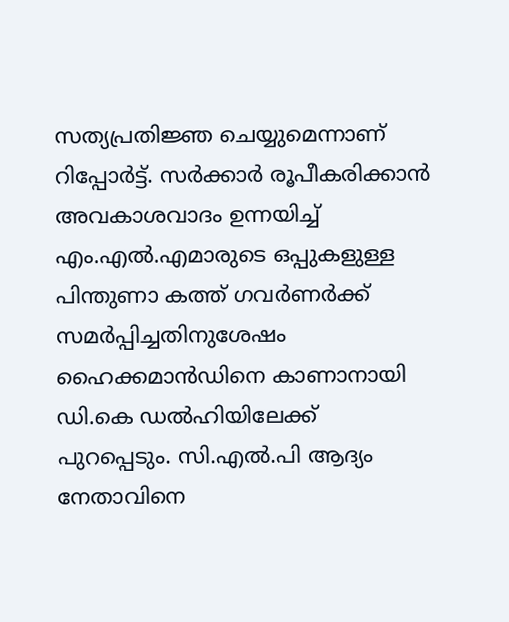സത്യപ്രതിജ്ഞ ചെയ്യുമെന്നാണ് റിപ്പോർട്ട്. സർക്കാർ രൂപീകരിക്കാൻ അവകാശവാദം ഉന്നയിച്ച് എം.എൽ.എമാരുടെ ഒപ്പുകളുള്ള പിന്തുണാ കത്ത് ഗവർണർക്ക് സമർപ്പിച്ചതിനുശേഷം ഹൈക്കമാൻഡിനെ കാണാനായി ഡി.കെ ഡൽഹിയിലേക്ക് പുറപ്പെടും. സി.എൽ.പി ആദ്യം നേതാവിനെ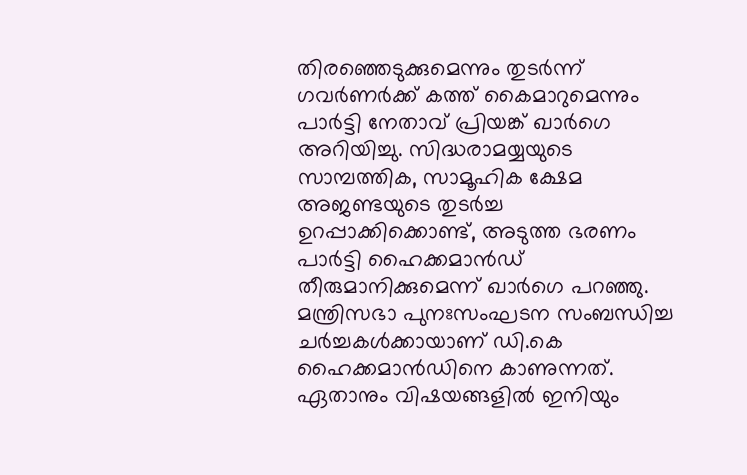തിരഞ്ഞെടുക്കുമെന്നും തുടർന്ന് ഗവർണർക്ക് കത്ത് കൈമാറുമെന്നും പാർട്ടി നേതാവ് പ്രിയങ്ക് ഖാർഗെ അറിയിച്ചു. സിദ്ധരാമയ്യയുടെ സാമ്പത്തിക, സാമൂഹിക ക്ഷേമ അജണ്ടയുടെ തുടർച്ച ഉറപ്പാക്കിക്കൊണ്ട്, അടുത്ത ഭരണം പാർട്ടി ഹൈക്കമാൻഡ് തീരുമാനിക്കുമെന്ന് ഖാർഗെ പറഞ്ഞു. മന്ത്രിസഭാ പുനഃസംഘടന സംബന്ധിച്ച ചർച്ചകൾക്കായാണ് ഡി.കെ ഹൈക്കമാൻഡിനെ കാണുന്നത്. ഏതാനും വിഷയങ്ങളിൽ ഇനിയും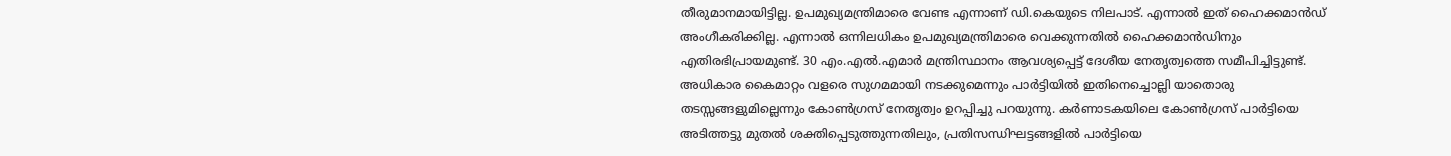തീരുമാനമായിട്ടില്ല. ഉപമുഖ്യമന്ത്രിമാരെ വേണ്ട എന്നാണ് ഡി.കെയുടെ നിലപാട്. എന്നാൽ ഇത് ഹൈക്കമാൻഡ് അംഗീകരിക്കില്ല. എന്നാൽ ഒന്നിലധികം ഉപമുഖ്യമന്ത്രിമാരെ വെക്കുന്നതിൽ ഹൈക്കമാൻഡിനും എതിരഭിപ്രായമുണ്ട്. 30 എം.എൽ.എമാർ മന്ത്രിസ്ഥാനം ആവശ്യപ്പെട്ട് ദേശീയ നേതൃത്വത്തെ സമീപിച്ചിട്ടുണ്ട്. അധികാര കൈമാറ്റം വളരെ സുഗമമായി നടക്കുമെന്നും പാർട്ടിയിൽ ഇതിനെച്ചൊല്ലി യാതൊരു തടസ്സങ്ങളുമില്ലെന്നും കോൺഗ്രസ് നേതൃത്വം ഉറപ്പിച്ചു പറയുന്നു. കർണാടകയിലെ കോൺഗ്രസ് പാർട്ടിയെ അടിത്തട്ടു മുതൽ ശക്തിപ്പെടുത്തുന്നതിലും, പ്രതിസന്ധിഘട്ടങ്ങളിൽ പാർട്ടിയെ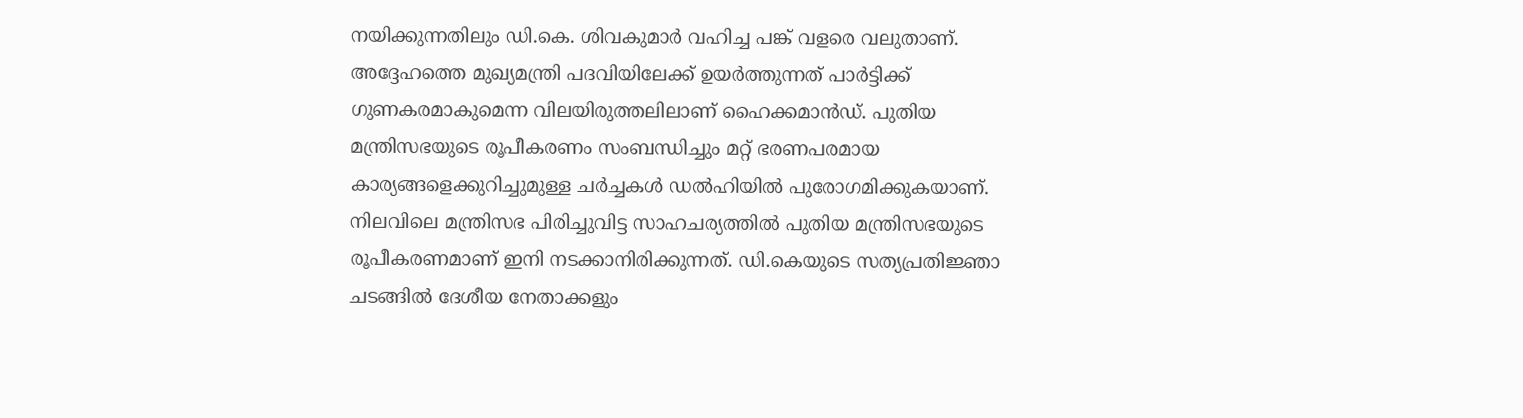നയിക്കുന്നതിലും ഡി.കെ. ശിവകുമാർ വഹിച്ച പങ്ക് വളരെ വലുതാണ്. അദ്ദേഹത്തെ മുഖ്യമന്ത്രി പദവിയിലേക്ക് ഉയർത്തുന്നത് പാർട്ടിക്ക് ഗുണകരമാകുമെന്ന വിലയിരുത്തലിലാണ് ഹൈക്കമാൻഡ്. പുതിയ മന്ത്രിസഭയുടെ രൂപീകരണം സംബന്ധിച്ചും മറ്റ് ഭരണപരമായ കാര്യങ്ങളെക്കുറിച്ചുമുള്ള ചർച്ചകൾ ഡൽഹിയിൽ പുരോഗമിക്കുകയാണ്. നിലവിലെ മന്ത്രിസഭ പിരിച്ചുവിട്ട സാഹചര്യത്തിൽ പുതിയ മന്ത്രിസഭയുടെ രൂപീകരണമാണ് ഇനി നടക്കാനിരിക്കുന്നത്. ഡി.കെയുടെ സത്യപ്രതിജ്ഞാ ചടങ്ങിൽ ദേശീയ നേതാക്കളും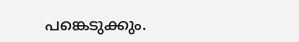പങ്കെടുക്കും.